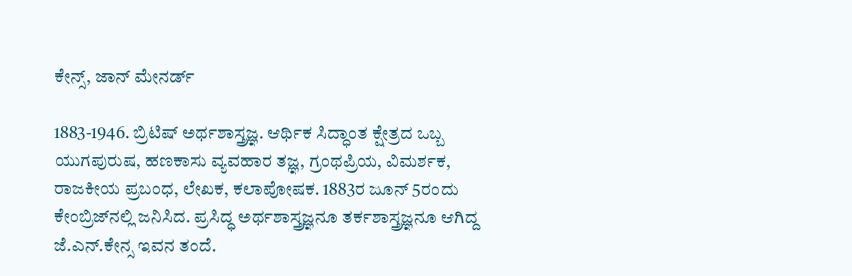ಕೇನ್ಸ್, ಜಾನ್ ಮೇನರ್ಡ್

1883-1946. ಬ್ರಿಟಿಷ್ ಅರ್ಥಶಾಸ್ತ್ರಜ್ಞ. ಆರ್ಥಿಕ ಸಿದ್ಧಾಂತ ಕ್ಷೇತ್ರದ ಒಬ್ಬ ಯುಗಪುರುಷ, ಹಣಕಾಸು ವ್ಯವಹಾರ ತಜ್ಞ, ಗ್ರಂಥಪ್ರಿಯ, ವಿಮರ್ಶಕ, ರಾಜಕೀಯ ಪ್ರಬಂಧ, ಲೇಖಕ, ಕಲಾಪೋಷಕ. 1883ರ ಜೂನ್ 5ರಂದು ಕೇಂಬ್ರಿಜ್‍ನಲ್ಲಿ ಜನಿಸಿದ. ಪ್ರಸಿದ್ಧ ಅರ್ಥಶಾಸ್ತ್ರಜ್ಞನೂ ತರ್ಕಶಾಸ್ತ್ರಜ್ಞನೂ ಆಗಿದ್ದ ಜೆ.ಎನ್.ಕೇನ್ಸ ಇವನ ತಂದೆ.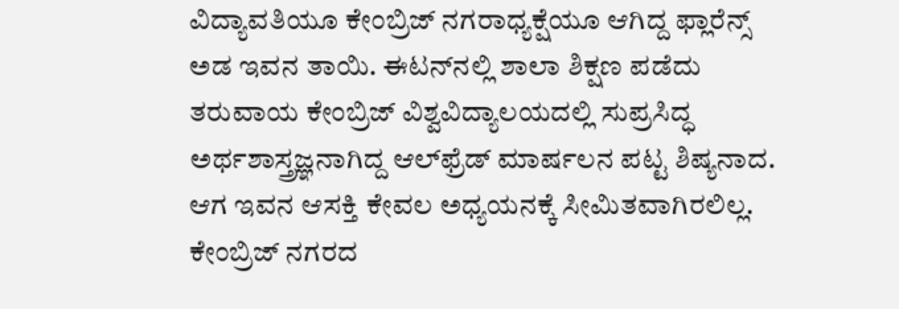ವಿದ್ಯಾವತಿಯೂ ಕೇಂಬ್ರಿಜ್ ನಗರಾಧ್ಯಕ್ಷೆಯೂ ಆಗಿದ್ದ ಫ್ಲಾರೆನ್ಸ್ ಅಡ ಇವನ ತಾಯಿ. ಈಟನ್‍ನಲ್ಲಿ ಶಾಲಾ ಶಿಕ್ಷಣ ಪಡೆದು ತರುವಾಯ ಕೇಂಬ್ರಿಜ್ ವಿಶ್ವವಿದ್ಯಾಲಯದಲ್ಲಿ ಸುಪ್ರಸಿದ್ಧ ಅರ್ಥಶಾಸ್ತ್ರಜ್ಞನಾಗಿದ್ದ ಆಲ್‍ಫ್ರೆಡ್ ಮಾರ್ಷಲನ ಪಟ್ಟ ಶಿಷ್ಯನಾದ. ಆಗ ಇವನ ಆಸಕ್ತಿ ಕೇವಲ ಅಧ್ಯಯನಕ್ಕೆ ಸೀಮಿತವಾಗಿರಲಿಲ್ಲ. ಕೇಂಬ್ರಿಜ್ ನಗರದ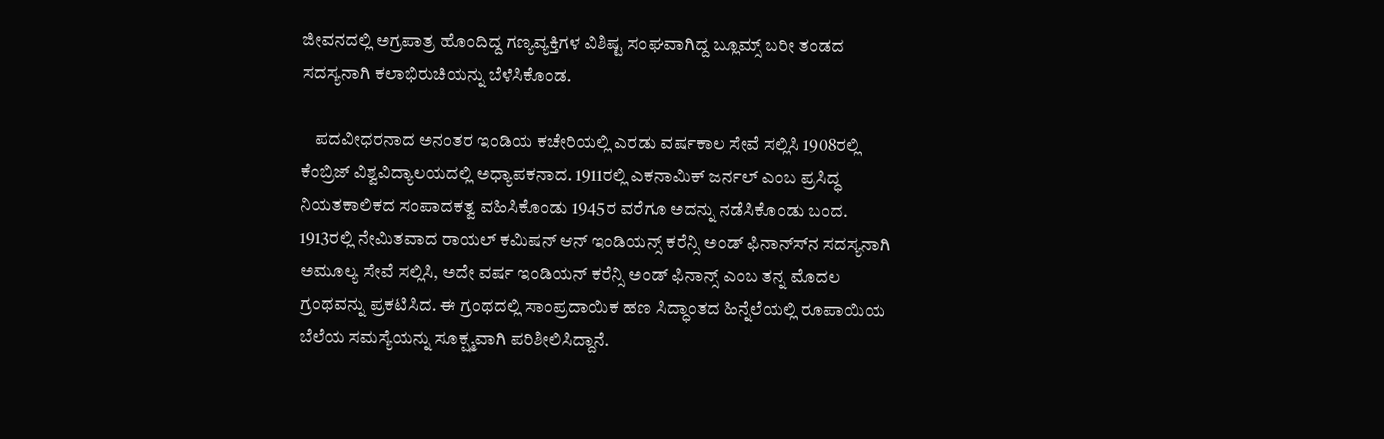ಜೀವನದಲ್ಲಿ ಅಗ್ರಪಾತ್ರ ಹೊಂದಿದ್ದ ಗಣ್ಯವ್ಯಕ್ತಿಗಳ ವಿಶಿಷ್ಟ ಸಂಘವಾಗಿದ್ದ ಬ್ಲೂಮ್ಸ್ ಬರೀ ತಂಡದ ಸದಸ್ಯನಾಗಿ ಕಲಾಭಿರುಚಿಯನ್ನು ಬೆಳೆಸಿಕೊಂಡ.

    ಪದವೀಧರನಾದ ಅನಂತರ ಇಂಡಿಯ ಕಚೇರಿಯಲ್ಲಿ ಎರಡು ವರ್ಷಕಾಲ ಸೇವೆ ಸಲ್ಲಿಸಿ 1908ರಲ್ಲಿ ಕೆಂಬ್ರಿಜ್ ವಿಶ್ವವಿದ್ಯಾಲಯದಲ್ಲಿ ಅಧ್ಯಾಪಕನಾದ. 1911ರಲ್ಲಿ ಎಕನಾಮಿಕ್ ಜರ್ನಲ್ ಎಂಬ ಪ್ರಸಿದ್ಧ ನಿಯತಕಾಲಿಕದ ಸಂಪಾದಕತ್ವ ವಹಿಸಿಕೊಂಡು 1945ರ ವರೆಗೂ ಅದನ್ನು ನಡೆಸಿಕೊಂಡು ಬಂದ. 1913ರಲ್ಲಿ ನೇಮಿತವಾದ ರಾಯಲ್ ಕಮಿಷನ್ ಆನ್ ಇಂಡಿಯನ್ಸ್ ಕರೆನ್ಸಿ ಅಂಡ್ ಫಿನಾನ್ಸ್‍ನ ಸದಸ್ಯನಾಗಿ ಅಮೂಲ್ಯ ಸೇವೆ ಸಲ್ಲಿಸಿ, ಅದೇ ವರ್ಷ ಇಂಡಿಯನ್ ಕರೆನ್ಸಿ ಅಂಡ್ ಫಿನಾನ್ಸ್ ಎಂಬ ತನ್ನ ಮೊದಲ ಗ್ರಂಥವನ್ನು ಪ್ರಕಟಿಸಿದ. ಈ ಗ್ರಂಥದಲ್ಲಿ ಸಾಂಪ್ರದಾಯಿಕ ಹಣ ಸಿದ್ಧಾಂತದ ಹಿನ್ನೆಲೆಯಲ್ಲಿ ರೂಪಾಯಿಯ ಬೆಲೆಯ ಸಮಸ್ಯೆಯನ್ನು ಸೂಕ್ಷ್ಮವಾಗಿ ಪರಿಶೀಲಿಸಿದ್ದಾನೆ.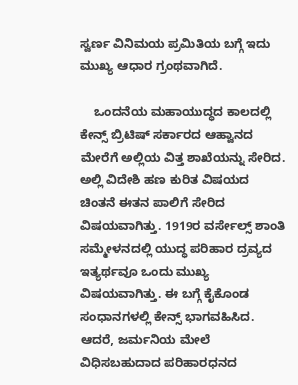ಸ್ವರ್ಣ ವಿನಿಮಯ ಪ್ರಮಿತಿಯ ಬಗ್ಗೆ ಇದು ಮುಖ್ಯ ಆಧಾರ ಗ್ರಂಥವಾಗಿದೆ.

    ಒಂದನೆಯ ಮಹಾಯುದ್ಧದ ಕಾಲದಲ್ಲಿ ಕೇನ್ಸ್ ಬ್ರಿಟಿಷ್ ಸರ್ಕಾರದ ಆಹ್ವಾನದ ಮೇರೆಗೆ ಅಲ್ಲಿಯ ವಿತ್ತ ಶಾಖೆಯನ್ನು ಸೇರಿದ. ಅಲ್ಲಿ ವಿದೇಶಿ ಹಣ ಕುರಿತ ವಿಷಯದ ಚಿಂತನೆ ಈತನ ಪಾಲಿಗೆ ಸೇರಿದ ವಿಷಯವಾಗಿತ್ತು. 1919ರ ವರ್ಸೇಲ್ಸ್ ಶಾಂತಿ ಸಮ್ಮೇಳನದಲ್ಲಿ ಯುದ್ಧ ಪರಿಹಾರ ದ್ರವ್ಯದ ಇತ್ಯರ್ಥವೂ ಒಂದು ಮುಖ್ಯ ವಿಷಯವಾಗಿತ್ತು. ಈ ಬಗ್ಗೆ ಕೈಕೊಂಡ ಸಂಧಾನಗಳಲ್ಲಿ ಕೇನ್ಸ್ ಭಾಗವಹಿಸಿದ. ಆದರೆ, ಜರ್ಮನಿಯ ಮೇಲೆ ವಿಧಿಸಬಹುದಾದ ಪರಿಹಾರಧನದ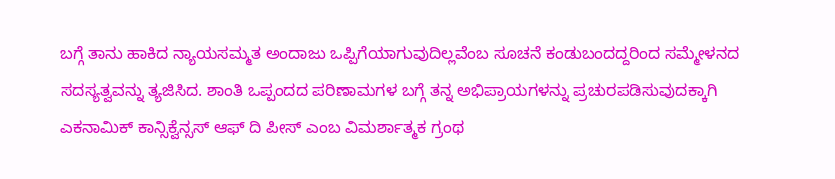ಬಗ್ಗೆ ತಾನು ಹಾಕಿದ ನ್ಯಾಯಸಮ್ಮತ ಅಂದಾಜು ಒಪ್ಪಿಗೆಯಾಗುವುದಿಲ್ಲವೆಂಬ ಸೂಚನೆ ಕಂಡುಬಂದದ್ದರಿಂದ ಸಮ್ಮೇಳನದ ಸದಸ್ಯತ್ವವನ್ನು ತ್ಯಜಿಸಿದ. ಶಾಂತಿ ಒಪ್ಪಂದದ ಪರಿಣಾಮಗಳ ಬಗ್ಗೆ ತನ್ನ ಅಭಿಪ್ರಾಯಗಳನ್ನು ಪ್ರಚುರಪಡಿಸುವುದಕ್ಕಾಗಿ ಎಕನಾಮಿಕ್ ಕಾನ್ಸಿಕ್ವೆನ್ಸಸ್ ಆಫ್ ದಿ ಪೀಸ್ ಎಂಬ ವಿಮರ್ಶಾತ್ಮಕ ಗ್ರಂಥ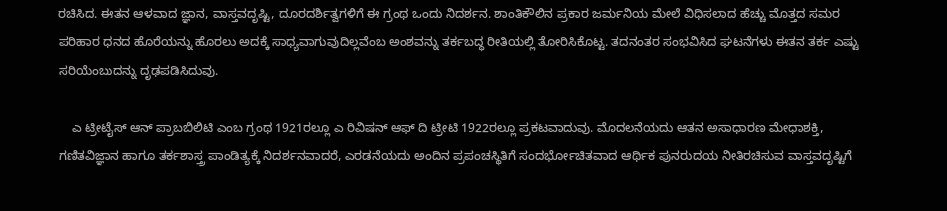ರಚಿಸಿದ. ಈತನ ಆಳವಾದ ಜ್ಞಾನ, ವಾಸ್ತವದೃಷ್ಟಿ, ದೂರದರ್ಶಿತ್ವಗಳಿಗೆ ಈ ಗ್ರಂಥ ಒಂದು ನಿದರ್ಶನ. ಶಾಂತಿಕೌಲಿನ ಪ್ರಕಾರ ಜರ್ಮನಿಯ ಮೇಲೆ ವಿಧಿಸಲಾದ ಹೆಚ್ಚು ಮೊತ್ತದ ಸಮರ ಪರಿಹಾರ ಧನದ ಹೊರೆಯನ್ನು ಹೊರಲು ಅದಕ್ಕೆ ಸಾಧ್ಯವಾಗುವುದಿಲ್ಲವೆಂಬ ಅಂಶವನ್ನು ತರ್ಕಬದ್ಧ ರೀತಿಯಲ್ಲಿ ತೋರಿಸಿಕೊಟ್ಟ. ತದನಂತರ ಸಂಭವಿಸಿದ ಘಟನೆಗಳು ಈತನ ತರ್ಕ ಎಷ್ಟು ಸರಿಯೆಂಬುದನ್ನು ದೃಢಪಡಿಸಿದುವು.

    ಎ ಟ್ರೀಟೈಸ್ ಆನ್ ಪ್ರಾಬಬಿಲಿಟಿ ಎಂಬ ಗ್ರಂಥ 1921ರಲ್ಲೂ ಎ ರಿವಿಷನ್ ಆಫ್ ದಿ ಟ್ರೀಟಿ 1922ರಲ್ಲೂ ಪ್ರಕಟವಾದುವು. ಮೊದಲನೆಯದು ಆತನ ಅಸಾಧಾರಣ ಮೇಧಾಶಕ್ತಿ, ಗಣಿತವಿಜ್ಞಾನ ಹಾಗೂ ತರ್ಕಶಾಸ್ತ್ರ ಪಾಂಡಿತ್ಯಕ್ಕೆ ನಿದರ್ಶನವಾದರೆ, ಎರಡನೆಯದು ಅಂದಿನ ಪ್ರಪಂಚಸ್ಥಿತಿಗೆ ಸಂದರ್ಭೋಚಿತವಾದ ಆರ್ಥಿಕ ಪುನರುದಯ ನೀತಿರಚಿಸುವ ವಾಸ್ತವದೃಷ್ಟಿಗೆ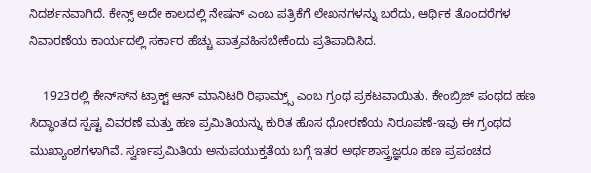ನಿದರ್ಶನವಾಗಿದೆ. ಕೇನ್ಸ್ ಅದೇ ಕಾಲದಲ್ಲಿ ನೇಷನ್ ಎಂಬ ಪತ್ರಿಕೆಗೆ ಲೇಖನಗಳನ್ನು ಬರೆದು, ಆರ್ಥಿಕ ತೊಂದರೆಗಳ ನಿವಾರಣೆಯ ಕಾರ್ಯದಲ್ಲಿ ಸರ್ಕಾರ ಹೆಚ್ಚು ಪಾತ್ರವಹಿಸಬೇಕೆಂದು ಪ್ರತಿಪಾದಿಸಿದ.

    1923ರಲ್ಲಿ ಕೇನ್ಸ್‍ನ ಟ್ರಾಕ್ಟ್ ಆನ್ ಮಾನಿಟರಿ ರಿಫಾಮ್ರ್ಸ್ ಎಂಬ ಗ್ರಂಥ ಪ್ರಕಟವಾಯಿತು. ಕೇಂಬ್ರಿಜ್ ಪಂಥದ ಹಣ ಸಿದ್ಧಾಂತದ ಸ್ಪಷ್ಟ ವಿವರಣೆ ಮತ್ತು ಹಣ ಪ್ರಮಿತಿಯನ್ನು ಕುರಿತ ಹೊಸ ಧೋರಣೆಯ ನಿರೂಪಣೆ-ಇವು ಈ ಗ್ರಂಥದ ಮುಖ್ಯಾಂಶಗಳಾಗಿವೆ. ಸ್ವರ್ಣಪ್ರಮಿತಿಯ ಅನುಪಯುಕ್ತತೆಯ ಬಗ್ಗೆ ಇತರ ಅರ್ಥಶಾಸ್ತ್ರಜ್ಞರೂ ಹಣ ಪ್ರಪಂಚದ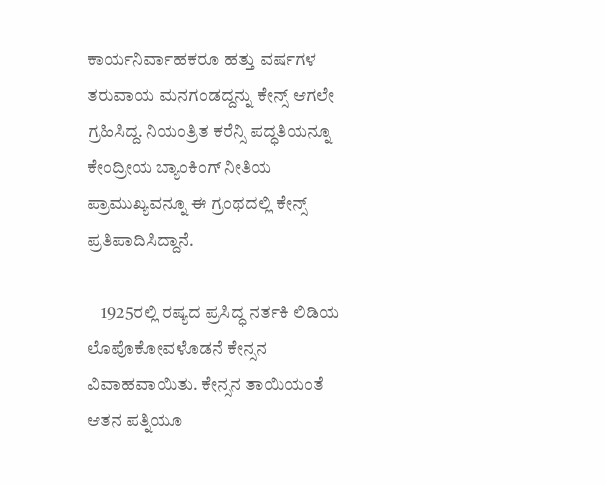ಕಾರ್ಯನಿರ್ವಾಹಕರೂ ಹತ್ತು ವರ್ಷಗಳ ತರುವಾಯ ಮನಗಂಡದ್ದನ್ನು ಕೇನ್ಸ್ ಆಗಲೇ ಗ್ರಹಿಸಿದ್ದ. ನಿಯಂತ್ರಿತ ಕರೆನ್ಸಿ ಪದ್ಧತಿಯನ್ನೂ ಕೇಂದ್ರೀಯ ಬ್ಯಾಂಕಿಂಗ್ ನೀತಿಯ ಪ್ರಾಮುಖ್ಯವನ್ನೂ ಈ ಗ್ರಂಥದಲ್ಲಿ ಕೇನ್ಸ್ ಪ್ರತಿಪಾದಿಸಿದ್ದಾನೆ.

    1925ರಲ್ಲಿ ರಷ್ಯದ ಪ್ರಸಿದ್ಧ ನರ್ತಕಿ ಲಿಡಿಯ ಲೊಪೊಕೋವಳೊಡನೆ ಕೇನ್ಸನ ವಿವಾಹವಾಯಿತು. ಕೇನ್ಸನ ತಾಯಿಯಂತೆ ಆತನ ಪತ್ನಿಯೂ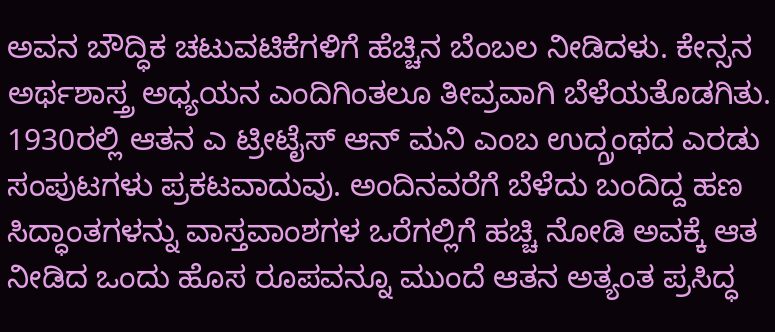ಅವನ ಬೌದ್ಧಿಕ ಚಟುವಟಿಕೆಗಳಿಗೆ ಹೆಚ್ಚಿನ ಬೆಂಬಲ ನೀಡಿದಳು. ಕೇನ್ಸನ ಅರ್ಥಶಾಸ್ತ್ರ ಅಧ್ಯಯನ ಎಂದಿಗಿಂತಲೂ ತೀವ್ರವಾಗಿ ಬೆಳೆಯತೊಡಗಿತು. 1930ರಲ್ಲಿ ಆತನ ಎ ಟ್ರೀಟೈಸ್ ಆನ್ ಮನಿ ಎಂಬ ಉದ್ಗ್ರಂಥದ ಎರಡು ಸಂಪುಟಗಳು ಪ್ರಕಟವಾದುವು. ಅಂದಿನವರೆಗೆ ಬೆಳೆದು ಬಂದಿದ್ದ ಹಣ ಸಿದ್ಧಾಂತಗಳನ್ನು ವಾಸ್ತವಾಂಶಗಳ ಒರೆಗಲ್ಲಿಗೆ ಹಚ್ಚಿ ನೋಡಿ ಅವಕ್ಕೆ ಆತ ನೀಡಿದ ಒಂದು ಹೊಸ ರೂಪವನ್ನೂ ಮುಂದೆ ಆತನ ಅತ್ಯಂತ ಪ್ರಸಿದ್ಧ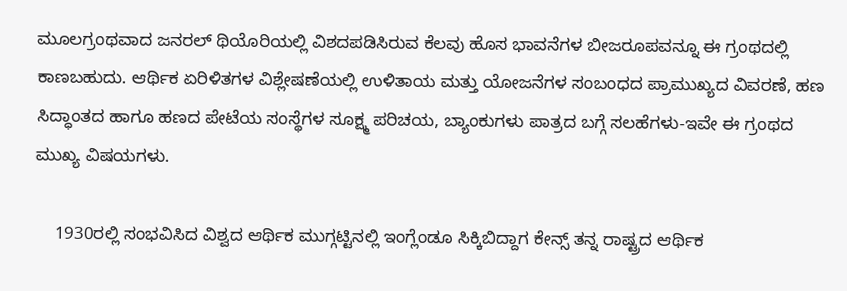ಮೂಲಗ್ರಂಥವಾದ ಜನರಲ್ ಥಿಯೊರಿಯಲ್ಲಿ ವಿಶದಪಡಿಸಿರುವ ಕೆಲವು ಹೊಸ ಭಾವನೆಗಳ ಬೀಜರೂಪವನ್ನೂ ಈ ಗ್ರಂಥದಲ್ಲಿ ಕಾಣಬಹುದು. ಆರ್ಥಿಕ ಏರಿಳಿತಗಳ ವಿಶ್ಲೇಷಣೆಯಲ್ಲಿ ಉಳಿತಾಯ ಮತ್ತು ಯೋಜನೆಗಳ ಸಂಬಂಧದ ಪ್ರಾಮುಖ್ಯದ ವಿವರಣೆ, ಹಣ ಸಿದ್ಧಾಂತದ ಹಾಗೂ ಹಣದ ಪೇಟೆಯ ಸಂಸ್ಥೆಗಳ ಸೂಕ್ಷ್ಮ ಪರಿಚಯ, ಬ್ಯಾಂಕುಗಳು ಪಾತ್ರದ ಬಗ್ಗೆ ಸಲಹೆಗಳು-ಇವೇ ಈ ಗ್ರಂಥದ ಮುಖ್ಯ ವಿಷಯಗಳು.

    1930ರಲ್ಲಿ ಸಂಭವಿಸಿದ ವಿಶ್ವದ ಆರ್ಥಿಕ ಮುಗ್ಗಟ್ಟಿನಲ್ಲಿ ಇಂಗ್ಲೆಂಡೂ ಸಿಕ್ಕಿಬಿದ್ದಾಗ ಕೇನ್ಸ್ ತನ್ನ ರಾಷ್ಟ್ರದ ಆರ್ಥಿಕ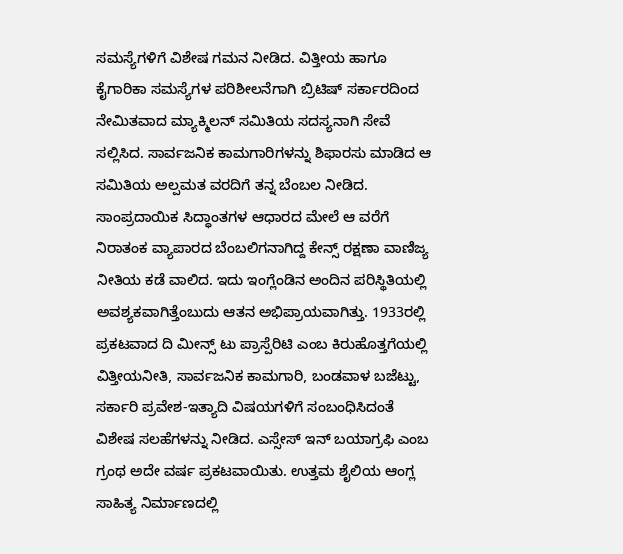ಸಮಸ್ಯೆಗಳಿಗೆ ವಿಶೇಷ ಗಮನ ನೀಡಿದ. ವಿತ್ತೀಯ ಹಾಗೂ ಕೈಗಾರಿಕಾ ಸಮಸ್ಯೆಗಳ ಪರಿಶೀಲನೆಗಾಗಿ ಬ್ರಿಟಿಷ್ ಸರ್ಕಾರದಿಂದ ನೇಮಿತವಾದ ಮ್ಯಾಕ್ಮಿಲನ್ ಸಮಿತಿಯ ಸದಸ್ಯನಾಗಿ ಸೇವೆ ಸಲ್ಲಿಸಿದ. ಸಾರ್ವಜನಿಕ ಕಾಮಗಾರಿಗಳನ್ನು ಶಿಫಾರಸು ಮಾಡಿದ ಆ ಸಮಿತಿಯ ಅಲ್ಪಮತ ವರದಿಗೆ ತನ್ನ ಬೆಂಬಲ ನೀಡಿದ. ಸಾಂಪ್ರದಾಯಿಕ ಸಿದ್ಧಾಂತಗಳ ಆಧಾರದ ಮೇಲೆ ಆ ವರೆಗೆ ನಿರಾತಂಕ ವ್ಯಾಪಾರದ ಬೆಂಬಲಿಗನಾಗಿದ್ದ ಕೇನ್ಸ್ ರಕ್ಷಣಾ ವಾಣಿಜ್ಯ ನೀತಿಯ ಕಡೆ ವಾಲಿದ. ಇದು ಇಂಗ್ಲೆಂಡಿನ ಅಂದಿನ ಪರಿಸ್ಥಿತಿಯಲ್ಲಿ ಅವಶ್ಯಕವಾಗಿತ್ತೆಂಬುದು ಆತನ ಅಭಿಪ್ರಾಯವಾಗಿತ್ತು. 1933ರಲ್ಲಿ ಪ್ರಕಟವಾದ ದಿ ಮೀನ್ಸ್ ಟು ಪ್ರಾಸ್ಪೆರಿಟಿ ಎಂಬ ಕಿರುಹೊತ್ತಗೆಯಲ್ಲಿ ವಿತ್ತೀಯನೀತಿ, ಸಾರ್ವಜನಿಕ ಕಾಮಗಾರಿ, ಬಂಡವಾಳ ಬಜೆಟ್ಟು, ಸರ್ಕಾರಿ ಪ್ರವೇಶ-ಇತ್ಯಾದಿ ವಿಷಯಗಳಿಗೆ ಸಂಬಂಧಿಸಿದಂತೆ ವಿಶೇಷ ಸಲಹೆಗಳನ್ನು ನೀಡಿದ. ಎಸ್ಸೇಸ್ ಇನ್ ಬಯಾಗ್ರಫಿ ಎಂಬ ಗ್ರಂಥ ಅದೇ ವರ್ಷ ಪ್ರಕಟವಾಯಿತು. ಉತ್ತಮ ಶೈಲಿಯ ಆಂಗ್ಲ ಸಾಹಿತ್ಯ ನಿರ್ಮಾಣದಲ್ಲಿ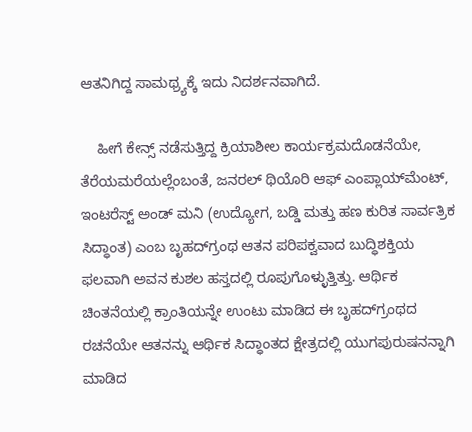ಆತನಿಗಿದ್ದ ಸಾಮಥ್ರ್ಯಕ್ಕೆ ಇದು ನಿದರ್ಶನವಾಗಿದೆ.

    ಹೀಗೆ ಕೇನ್ಸ್ ನಡೆಸುತ್ತಿದ್ದ ಕ್ರಿಯಾಶೀಲ ಕಾರ್ಯಕ್ರಮದೊಡನೆಯೇ, ತೆರೆಯಮರೆಯಲ್ಲೆಂಬಂತೆ, ಜನರಲ್ ಥಿಯೊರಿ ಆಫ್ ಎಂಪ್ಲಾಯ್‍ಮೆಂಟ್, ಇಂಟರೆಸ್ಟ್ ಅಂಡ್ ಮನಿ (ಉದ್ಯೋಗ, ಬಡ್ಡಿ ಮತ್ತು ಹಣ ಕುರಿತ ಸಾರ್ವತ್ರಿಕ ಸಿದ್ಧಾಂತ) ಎಂಬ ಬೃಹದ್‍ಗ್ರಂಥ ಆತನ ಪರಿಪಕ್ವವಾದ ಬುದ್ಧಿಶಕ್ತಿಯ ಫಲವಾಗಿ ಅವನ ಕುಶಲ ಹಸ್ತದಲ್ಲಿ ರೂಪುಗೊಳ್ಳುತ್ತಿತ್ತು. ಆರ್ಥಿಕ ಚಿಂತನೆಯಲ್ಲಿ ಕ್ರಾಂತಿಯನ್ನೇ ಉಂಟು ಮಾಡಿದ ಈ ಬೃಹದ್‍ಗ್ರಂಥದ ರಚನೆಯೇ ಆತನನ್ನು ಆರ್ಥಿಕ ಸಿದ್ಧಾಂತದ ಕ್ಷೇತ್ರದಲ್ಲಿ ಯುಗಪುರುಷನನ್ನಾಗಿ ಮಾಡಿದ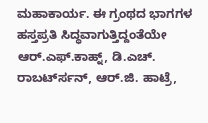ಮಹಾಕಾರ್ಯ. ಈ ಗ್ರಂಥದ ಭಾಗಗಳ ಹಸ್ತಪ್ರತಿ ಸಿದ್ಧವಾಗುತ್ತಿದ್ದಂತೆಯೇ ಆರ್.ಎಫ್.ಕಾಹ್ನ್, ಡಿ.ಎಚ್. ರಾಬರ್ಟ್‍ಸನ್, ಆರ್.ಜಿ. ಹಾಟ್ರೆ,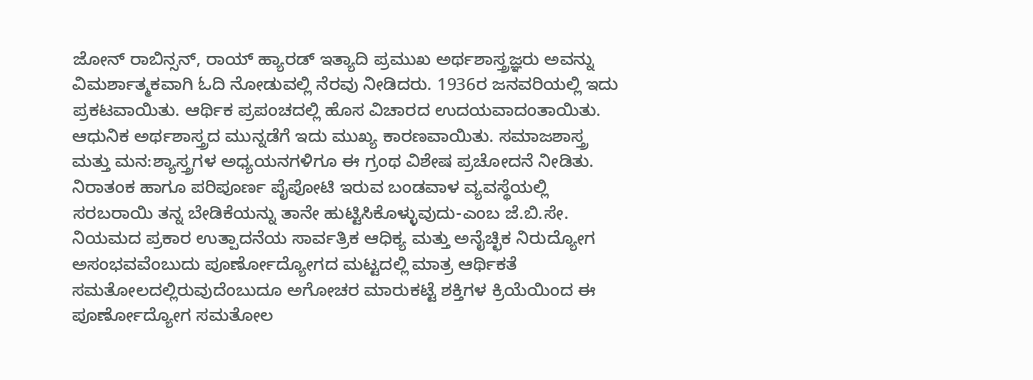ಜೋನ್ ರಾಬಿನ್ಸನ್, ರಾಯ್ ಹ್ಯಾರಡ್ ಇತ್ಯಾದಿ ಪ್ರಮುಖ ಅರ್ಥಶಾಸ್ತ್ರಜ್ಞರು ಅವನ್ನು ವಿಮರ್ಶಾತ್ಮಕವಾಗಿ ಓದಿ ನೋಡುವಲ್ಲಿ ನೆರವು ನೀಡಿದರು. 1936ರ ಜನವರಿಯಲ್ಲಿ ಇದು ಪ್ರಕಟವಾಯಿತು. ಆರ್ಥಿಕ ಪ್ರಪಂಚದಲ್ಲಿ ಹೊಸ ವಿಚಾರದ ಉದಯವಾದಂತಾಯಿತು. ಆಧುನಿಕ ಅರ್ಥಶಾಸ್ತ್ರದ ಮುನ್ನಡೆಗೆ ಇದು ಮುಖ್ಯ ಕಾರಣವಾಯಿತು. ಸಮಾಜಶಾಸ್ತ್ರ ಮತ್ತು ಮನ:ಶ್ಯಾಸ್ತ್ರಗಳ ಅಧ್ಯಯನಗಳಿಗೂ ಈ ಗ್ರಂಥ ವಿಶೇಷ ಪ್ರಚೋದನೆ ನೀಡಿತು. ನಿರಾತಂಕ ಹಾಗೂ ಪರಿಪೂರ್ಣ ಪೈಪೋಟಿ ಇರುವ ಬಂಡವಾಳ ವ್ಯವಸ್ಥೆಯಲ್ಲಿ ಸರಬರಾಯಿ ತನ್ನ ಬೇಡಿಕೆಯನ್ನು ತಾನೇ ಹುಟ್ಟಿಸಿಕೊಳ್ಳುವುದು-ಎಂಬ ಜೆ.ಬಿ.ಸೇ. ನಿಯಮದ ಪ್ರಕಾರ ಉತ್ಪಾದನೆಯ ಸಾರ್ವತ್ರಿಕ ಆಧಿಕ್ಯ ಮತ್ತು ಅನೈಚ್ಛಿಕ ನಿರುದ್ಯೋಗ ಅಸಂಭವವೆಂಬುದು ಪೂರ್ಣೋದ್ಯೋಗದ ಮಟ್ಟದಲ್ಲಿ ಮಾತ್ರ ಆರ್ಥಿಕತೆ ಸಮತೋಲದಲ್ಲಿರುವುದೆಂಬುದೂ ಅಗೋಚರ ಮಾರುಕಟ್ಟೆ ಶಕ್ತಿಗಳ ಕ್ರಿಯೆಯಿಂದ ಈ ಪೂರ್ಣೋದ್ಯೋಗ ಸಮತೋಲ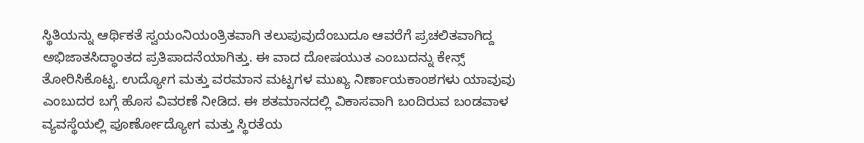ಸ್ಥಿತಿಯನ್ನು ಆರ್ಥಿಕತೆ ಸ್ವಯಂನಿಯಂತ್ರಿತವಾಗಿ ತಲುಪುವುದೆಂಬುದೂ ಆವರೆಗೆ ಪ್ರಚಲಿತವಾಗಿದ್ದ ಅಭಿಜಾತಸಿದ್ಧಾಂತದ ಪ್ರತಿಪಾದನೆಯಾಗಿತ್ತು. ಈ ವಾದ ದೋಷಯುತ ಎಂಬುದನ್ನು ಕೇನ್ಸ್ ತೋರಿಸಿಕೊಟ್ಟ. ಉದ್ಯೋಗ ಮತ್ತು ವರಮಾನ ಮಟ್ಟಗಳ ಮುಖ್ಯ ನಿರ್ಣಾಯಕಾಂಶಗಳು ಯಾವುವು ಎಂಬುದರ ಬಗ್ಗೆ ಹೊಸ ವಿವರಣೆ ನೀಡಿದ. ಈ ಶತಮಾನದಲ್ಲಿ ವಿಕಾಸವಾಗಿ ಬಂದಿರುವ ಬಂಡವಾಳ ವ್ಯವಸ್ಥೆಯಲ್ಲಿ ಪೂರ್ಣೋದ್ಯೋಗ ಮತ್ತು ಸ್ಥಿರತೆಯ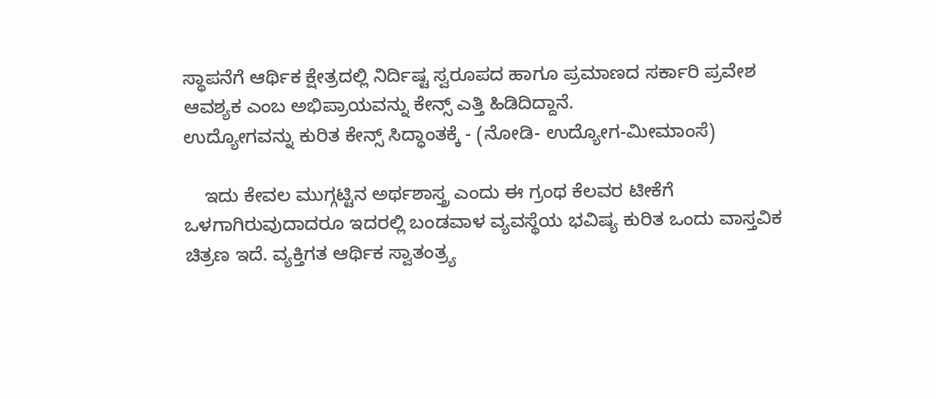ಸ್ಥಾಪನೆಗೆ ಆರ್ಥಿಕ ಕ್ಷೇತ್ರದಲ್ಲಿ ನಿರ್ದಿಷ್ಟ ಸ್ವರೂಪದ ಹಾಗೂ ಪ್ರಮಾಣದ ಸರ್ಕಾರಿ ಪ್ರವೇಶ ಆವಶ್ಯಕ ಎಂಬ ಅಭಿಪ್ರಾಯವನ್ನು ಕೇನ್ಸ್ ಎತ್ತಿ ಹಿಡಿದಿದ್ದಾನೆ.
ಉದ್ಯೋಗವನ್ನು ಕುರಿತ ಕೇನ್ಸ್ ಸಿದ್ಧಾಂತಕ್ಕೆ - (ನೋಡಿ- ಉದ್ಯೋಗ-ಮೀಮಾಂಸೆ)

    ಇದು ಕೇವಲ ಮುಗ್ಗಟ್ಟಿನ ಅರ್ಥಶಾಸ್ತ್ರ ಎಂದು ಈ ಗ್ರಂಥ ಕೆಲವರ ಟೀಕೆಗೆ ಒಳಗಾಗಿರುವುದಾದರೂ ಇದರಲ್ಲಿ ಬಂಡವಾಳ ವ್ಯವಸ್ಥೆಯ ಭವಿಷ್ಯ ಕುರಿತ ಒಂದು ವಾಸ್ತವಿಕ ಚಿತ್ರಣ ಇದೆ. ವ್ಯಕ್ತಿಗತ ಆರ್ಥಿಕ ಸ್ವಾತಂತ್ರ್ಯ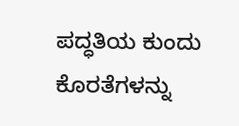ಪದ್ಧತಿಯ ಕುಂದು ಕೊರತೆಗಳನ್ನು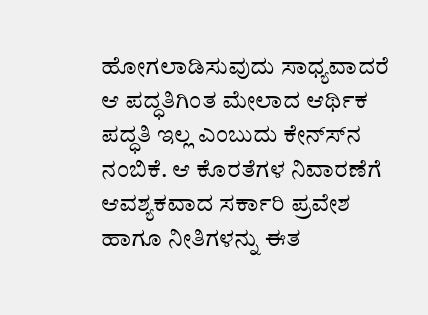ಹೋಗಲಾಡಿಸುವುದು ಸಾಧ್ಯವಾದರೆ ಆ ಪದ್ಧತಿಗಿಂತ ಮೇಲಾದ ಆರ್ಥಿಕ ಪದ್ಧತಿ ಇಲ್ಲ ಎಂಬುದು ಕೇನ್ಸ್‍ನ ನಂಬಿಕೆ. ಆ ಕೊರತೆಗಳ ನಿವಾರಣೆಗೆ ಆವಶ್ಯಕವಾದ ಸರ್ಕಾರಿ ಪ್ರವೇಶ ಹಾಗೂ ನೀತಿಗಳನ್ನು ಈತ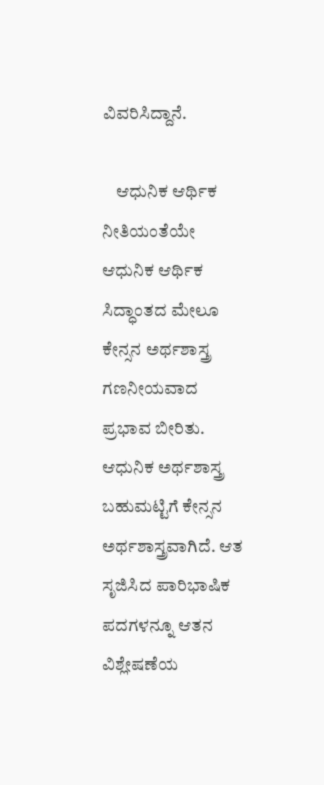ವಿವರಿಸಿದ್ದಾನೆ.

    ಆಧುನಿಕ ಆರ್ಥಿಕ ನೀತಿಯಂತೆಯೇ ಆಧುನಿಕ ಆರ್ಥಿಕ ಸಿದ್ಧಾಂತದ ಮೇಲೂ ಕೇನ್ಸನ ಅರ್ಥಶಾಸ್ತ್ರ ಗಣನೀಯವಾದ ಪ್ರಭಾವ ಬೀರಿತು. ಆಧುನಿಕ ಅರ್ಥಶಾಸ್ತ್ರ ಬಹುಮಟ್ಟಿಗೆ ಕೇನ್ಸನ ಅರ್ಥಶಾಸ್ತ್ರವಾಗಿದೆ. ಆತ ಸೃಜಿಸಿದ ಪಾರಿಭಾಷಿಕ ಪದಗಳನ್ನೂ ಆತನ ವಿಶ್ಲೇಷಣೆಯ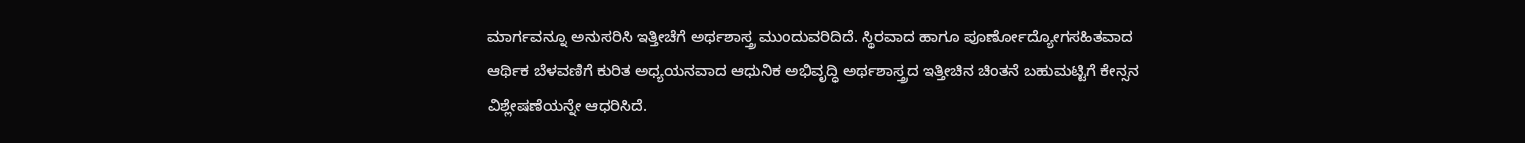ಮಾರ್ಗವನ್ನೂ ಅನುಸರಿಸಿ ಇತ್ತೀಚೆಗೆ ಅರ್ಥಶಾಸ್ತ್ರ ಮುಂದುವರಿದಿದೆ. ಸ್ಥಿರವಾದ ಹಾಗೂ ಪೂರ್ಣೋದ್ಯೋಗಸಹಿತವಾದ ಆರ್ಥಿಕ ಬೆಳವಣಿಗೆ ಕುರಿತ ಅಧ್ಯಯನವಾದ ಆಧುನಿಕ ಅಭಿವೃದ್ಧಿ ಅರ್ಥಶಾಸ್ತ್ರದ ಇತ್ತೀಚಿನ ಚಿಂತನೆ ಬಹುಮಟ್ಟಿಗೆ ಕೇನ್ಸನ ವಿಶ್ಲೇಷಣೆಯನ್ನೇ ಆಧರಿಸಿದೆ.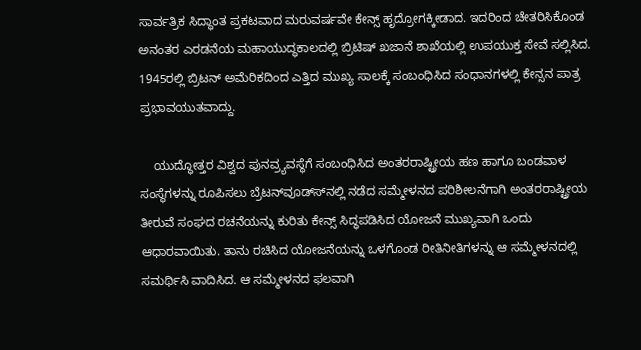ಸಾರ್ವತ್ರಿಕ ಸಿದ್ಧಾಂತ ಪ್ರಕಟವಾದ ಮರುವರ್ಷವೇ ಕೇನ್ಸ್ ಹೃದ್ರೋಗಕ್ಕೀಡಾದ. ಇದರಿಂದ ಚೇತರಿಸಿಕೊಂಡ ಅನಂತರ ಎರಡನೆಯ ಮಹಾಯುದ್ಧಕಾಲದಲ್ಲಿ ಬ್ರಿಟಿಷ್ ಖಜಾನೆ ಶಾಖೆಯಲ್ಲಿ ಉಪಯುಕ್ತ ಸೇವೆ ಸಲ್ಲಿಸಿದ. 1945ರಲ್ಲಿ ಬ್ರಿಟನ್ ಅಮೆರಿಕದಿಂದ ಎತ್ತಿದ ಮುಖ್ಯ ಸಾಲಕ್ಕೆ ಸಂಬಂಧಿಸಿದ ಸಂಧಾನಗಳಲ್ಲಿ ಕೇನ್ಸನ ಪಾತ್ರ ಪ್ರಭಾವಯುತವಾದ್ದು.

    ಯುದ್ಧೋತ್ತರ ವಿಶ್ವದ ಪುನವ್ರ್ಯವಸ್ಥೆಗೆ ಸಂಬಂಧಿಸಿದ ಅಂತರರಾಷ್ಟ್ರೀಯ ಹಣ ಹಾಗೂ ಬಂಡವಾಳ ಸಂಸ್ಥೆಗಳನ್ನು ರೂಪಿಸಲು ಬ್ರೆಟನ್‍ವೂಡ್ಸ್‍ನಲ್ಲಿ ನಡೆದ ಸಮ್ಮೇಳನದ ಪರಿಶೀಲನೆಗಾಗಿ ಅಂತರರಾಷ್ಟ್ರೀಯ ತೀರುವೆ ಸಂಘದ ರಚನೆಯನ್ನು ಕುರಿತು ಕೇನ್ಸ್ ಸಿದ್ಧಪಡಿಸಿದ ಯೋಜನೆ ಮುಖ್ಯವಾಗಿ ಒಂದು ಆಧಾರವಾಯಿತು. ತಾನು ರಚಿಸಿದ ಯೋಜನೆಯನ್ನು ಒಳಗೊಂಡ ರೀತಿನೀತಿಗಳನ್ನು ಆ ಸಮ್ಮೇಳನದಲ್ಲಿ ಸಮರ್ಥಿಸಿ ವಾದಿಸಿದ. ಆ ಸಮ್ಮೇಳನದ ಫಲವಾಗಿ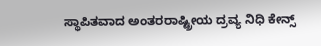ಸ್ಥಾಪಿತವಾದ ಅಂತರರಾಷ್ಟ್ರೀಯ ದ್ರವ್ಯ ನಿಧಿ ಕೇನ್ಸ್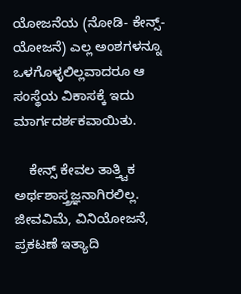ಯೋಜನೆಯ (ನೋಡಿ- ಕೇನ್ಸ್-ಯೋಜನೆ) ಎಲ್ಲ ಅಂಶಗಳನ್ನೂ ಒಳಗೊಳ್ಳಲಿಲ್ಲವಾದರೂ ಆ ಸಂಸ್ಥೆಯ ವಿಕಾಸಕ್ಕೆ ಇದು ಮಾರ್ಗದರ್ಶಕವಾಯಿತು.

    ಕೇನ್ಸ್ ಕೇವಲ ತಾತ್ತ್ವಿಕ ಅರ್ಥಶಾಸ್ತ್ರಜ್ಞನಾಗಿರಲಿಲ್ಲ. ಜೀವವಿಮೆ, ವಿನಿಯೋಜನೆ, ಪ್ರಕಟಣೆ ಇತ್ಯಾದಿ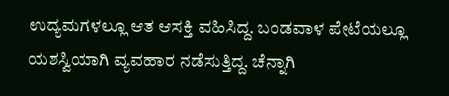ಉದ್ಯಮಗಳಲ್ಲೂ ಆತ ಆಸಕ್ತಿ ವಹಿಸಿದ್ದ. ಬಂಡವಾಳ ಪೇಟೆಯಲ್ಲೂ ಯಶಸ್ವಿಯಾಗಿ ವ್ಯವಹಾರ ನಡೆಸುತ್ತಿದ್ದ. ಚೆನ್ನಾಗಿ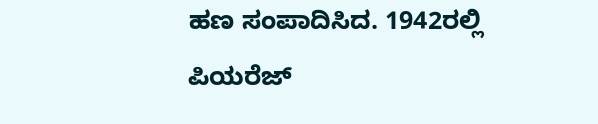ಹಣ ಸಂಪಾದಿಸಿದ. 1942ರಲ್ಲಿ ಪಿಯರೆಜ್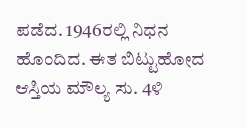ಪಡೆದ. 1946ರಲ್ಲಿ ನಿಧನ ಹೊಂದಿದ. ಈತ ಬಿಟ್ಟುಹೋದ ಆಸ್ತಿಯ ಮೌಲ್ಯ ಸು. 4ಳಿ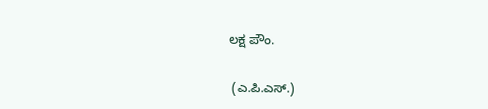ಲಕ್ಷ ಪೌಂ.

 (ಎ.ಪಿ.ಎಸ್.)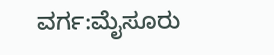ವರ್ಗ:ಮೈಸೂರು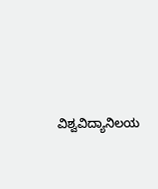ವಿಶ್ವವಿದ್ಯಾನಿಲಯ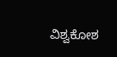ವಿಶ್ವಕೋಶ